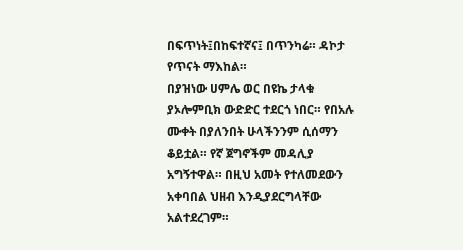በፍጥነት፤በከፍተኛና፤ በጥንካሬ። ዳኮታ የጥናት ማእከል።
በያዝነው ሀምሌ ወር በዩኬ ታላቁ ያኦሎምቢክ ውድድር ተደርጎ ነበር። የበአሉ ሙቀት በያለንበት ሁላችንንም ሲሰማን ቆይቷል። የኛ ጀግኖችም መዳሊያ አግኝተዋል። በዚህ አመት የተለመደውን አቀባበል ህዘብ እንዲያደርግላቸው አልተደረገም።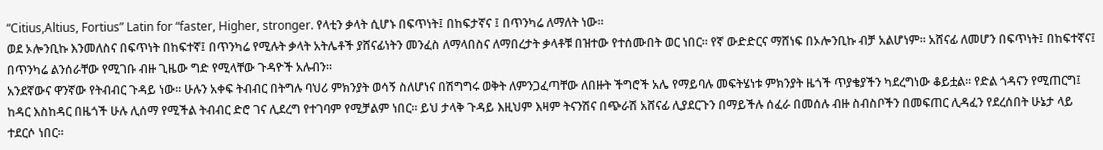“Citius,Altius, Fortius” Latin for “faster, Higher, stronger. የላቲን ቃላት ሲሆኑ በፍጥነት፤ በከፍታኛና ፤ በጥንካሬ ለማለት ነው።
ወደ ኦሎንቢኩ እንመለስና በፍጥነት በከፍተኛ፤ በጥንካሬ የሚሉት ቃላት አትሌቶች ያሸናፊነትን መንፈስ ለማላበስና ለማበረታት ቃላቶቹ በዝተው የተሰሙበት ወር ነበር። የኛ ውድድርና ማሸነፍ በኦሎንቢኩ ብቻ አልሆነም። አሸናፊ ለመሆን በፍጥነት፤ በከፍተኛና፤ በጥንካሬ ልንሰራቸው የሚገቡ ብዙ ጊዜው ግድ የሚላቸው ጉዳዮች አሉብን።
አንደኛውና ዋንኛው የትብብር ጉዳይ ነው። ሁሉን አቀፍ ትብብር በትግሉ ባህሪ ምክንያት ወሳኝ ስለሆነና በሽግግሩ ወቅት ለምንጋፈጣቸው ለበዙት ችግሮች አሌ የማይባሉ መፍትሄነቱ ምክንያት ዜጎች ጥያቄያችን ካደረግነው ቆይቷል። የድል ጎዳናን የሚጠርግ፤ ከዳር እስከዳር በዜጎች ሁሉ ሊሰማ የሚችል ትብብር ድሮ ገና ሊደረግ የተገባም የሚቻልም ነበር። ይህ ታላቅ ጉዳይ እዚህም እዛም ትናንሽና በጭራሽ አሸናፊ ሊያደርጉን በማይችሉ ሰፈራ በመሰሉ ብዙ ስብስቦችን በመፍጠር ሊዳፈን የደረሰበት ሁኔታ ላይ ተደርሶ ነበር።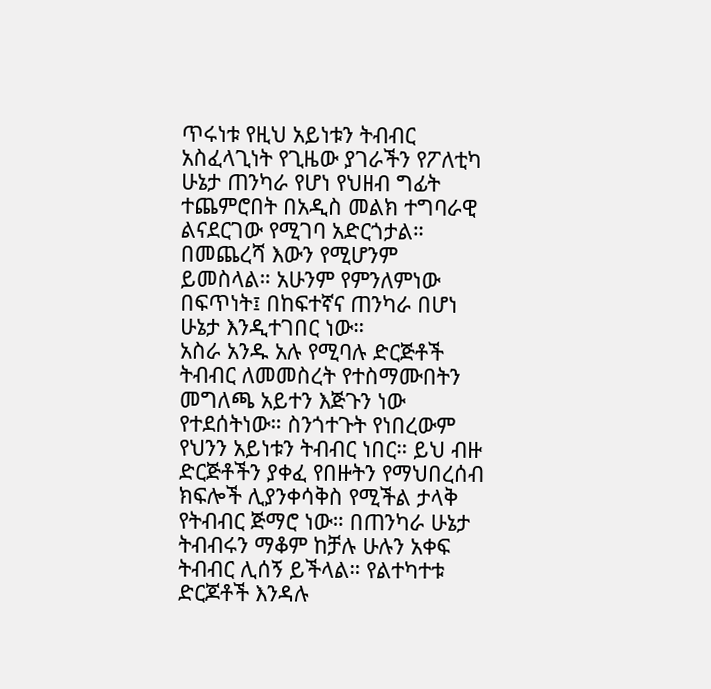ጥሩነቱ የዚህ አይነቱን ትብብር አስፈላጊነት የጊዜው ያገራችን የፖለቲካ ሁኔታ ጠንካራ የሆነ የህዘብ ግፊት ተጨምሮበት በአዲስ መልክ ተግባራዊ ልናደርገው የሚገባ አድርጎታል። በመጨረሻ እውን የሚሆንም ይመስላል። አሁንም የምንለምነው በፍጥነት፤ በከፍተኛና ጠንካራ በሆነ ሁኔታ እንዲተገበር ነው።
አስራ አንዱ አሉ የሚባሉ ድርጅቶች ትብብር ለመመስረት የተስማሙበትን መግለጫ አይተን እጅጉን ነው የተደሰትነው። ስንጎተጉት የነበረውም የህንን አይነቱን ትብብር ነበር። ይህ ብዙ ድርጅቶችን ያቀፈ የበዙትን የማህበረሰብ ክፍሎች ሊያንቀሳቅስ የሚችል ታላቅ የትብብር ጅማሮ ነው። በጠንካራ ሁኔታ ትብብሩን ማቆም ከቻሉ ሁሉን አቀፍ ትብብር ሊሰኝ ይችላል። የልተካተቱ ድርጆቶች እንዳሉ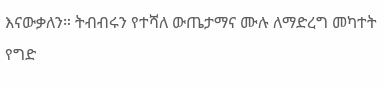እናውቃለን። ትብብሩን የተሻለ ውጤታማና ሙሉ ለማድረግ መካተት የግድ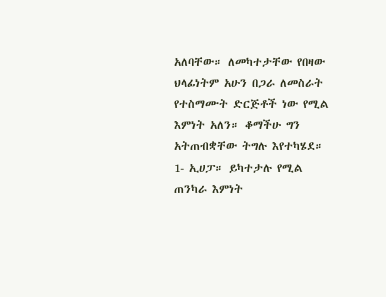አለባቸው። ለመካተታቸው የበዛው ህላፊነትም አሁን በጋራ ለመስራት የተስማሙት ድርጅቶች ነው የሚል እምነት አለን። ቆማችሁ ግን አትጠብቋቸው ትግሉ እየተካሄደ።
1- ኢሀፓ። ይካተታሉ የሚል ጠንካራ እምነት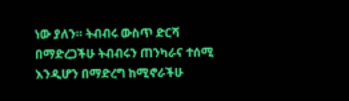ነው ያለን። ትብብሩ ውስጥ ድርሻ በማድረጋችሁ ትብብሩን ጠንካራና ተሰሚ እንዲሆን በማድረግ ከሚኖራችሁ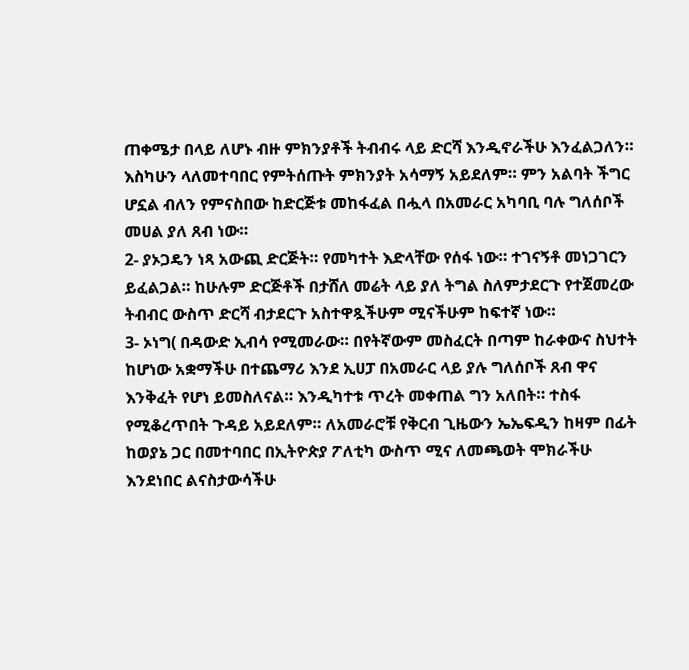ጠቀሜታ በላይ ለሆኑ ብዙ ምክንያቶች ትብብሩ ላይ ድርሻ እንዲኖራችሁ እንፈልጋለን። እስካሁን ላለመተባበር የምትሰጡት ምክንያት አሳማኝ አይደለም። ምን አልባት ችግር ሆኗል ብለን የምናስበው ከድርጅቱ መከፋፈል በሗላ በአመራር አካባቢ ባሉ ግለሰቦች መሀል ያለ ጸብ ነው።
2- ያኦጋዴን ነጻ አውጪ ድርጅት። የመካተት እድላቸው የሰፋ ነው። ተገናኝቶ መነጋገርን ይፈልጋል። ከሁሉም ድርጅቶች በታሸለ መሬት ላይ ያለ ትግል ስለምታደርጉ የተጀመረው ትብብር ውስጥ ድርሻ ብታደርጉ አስተዋጿችሁም ሚናችሁም ከፍተኛ ነው።
3- ኦነግ( በዳውድ ኢብሳ የሚመራው። በየትኛውም መስፈርት በጣም ከራቀውና ስህተት ከሆነው አቋማችሁ በተጨማሪ እንደ ኢሀፓ በአመራር ላይ ያሉ ግለሰቦች ጸብ ዋና እንቅፈት የሆነ ይመስለናል። እንዲካተቱ ጥረት መቀጠል ግን አለበት። ተስፋ የሚቆረጥበት ጉዳይ አይደለም። ለአመራሮቹ የቅርብ ጊዜውን ኤኤፍዲን ከዛም በፊት ከወያኔ ጋር በመተባበር በኢትዮጵያ ፖለቲካ ውስጥ ሚና ለመጫወት ሞክራችሁ እንደነበር ልናስታውሳችሁ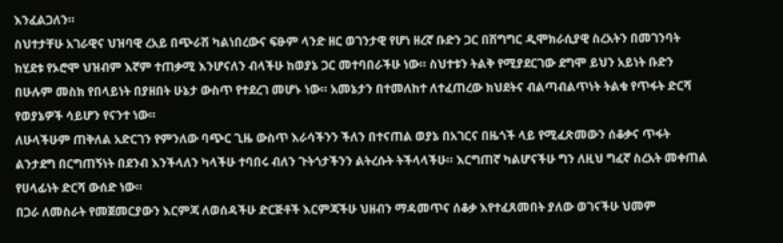እንፈልጋለን።
ስህተታቸሁ አገራዊና ህዝባዊ ረአይ በጭራሽ ካልነበረውና ፍፁም ላንድ ዘር ወገንታዊ የሆነ ዘረኛ ቡድን ጋር በሽግግር ዲሞክራሲያዊ ስረአትን በመገንባት ከሂደቱ የኦሮሞ ህዝብም እኛም ተጠቃሚ እንሆናለን ብላችሁ ከወያኔ ጋር መተባበራችሁ ነው። ስህተቱን ትልቅ የሚያደርገው ደግሞ ይህን አይነት ቡድን በሁሉም መስክ የበላይነት በያዘበት ሁኔታ ውስጥ የተደረገ መሆኑ ነው። አመኔታን በተመለከተ ለተፈጠረው ክህደትና ብልጣብልጥነት ትልቁ የጥፋት ድርሻ የወያኔዎች ሳይሆን የናንተ ነው።
ለሁላችሁም ጠቅለል አድርገን የምንለው ባጭር ጊዜ ውስጥ እራሳችንን ችለን በተናጠል ወያኔ በአገርና በዜጎች ላይ የሚፈጽመውን ሰቆቃና ጥፋት ልንታደግ በርግጠኝነት በደንብ እንችላለን ካላችሁ ተባበሩ ብለን ጉትጎታችንን ልትረሱት ትችላላችሁ። እርግጠኛ ካልሆናችሁ ግን ለዚህ ግፈኛ ስረአት መቀጠል የሀላፊነት ድርሻ ውሰድ ነው።
በጋራ ለመስራት የመጀመርያውን እርምጃ ለወሰዳችሁ ድርጅቶች እርምጃችሁ ህዘብን ማዳመጥና ሰቆቃ እየተፈጸመበት ያለው ወገናችሁ ህመም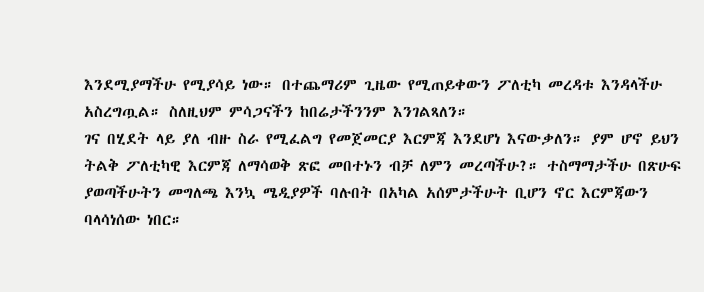እንደሚያማችሁ የሚያሳይ ነው። በተጨማሪም ጊዜው የሚጠይቀውን ፖለቲካ መረዳቱ እንዳላችሁ አስረግጧል። ስለዚህም ምሳጋናችን ከበሬታችንንም እንገልጻለን።
ገና በሂደት ላይ ያለ ብዙ ስራ የሚፈልግ የመጀመርያ እርምጃ እንደሆነ እናውቃለን። ያም ሆኖ ይህን ትልቅ ፖለቲካዊ እርምጃ ለማሳወቅ ጽፎ መበተኑን ብቻ ለምን መረጣችሁ?። ተስማማታችሁ በጽሁፍ ያወጣችሁትን መግለጫ እንኳ ሜዲያዎች ባሉበት በአካል አሰምታችሁት ቢሆን ኖር እርምጃውን ባላሳነሰው ነበር።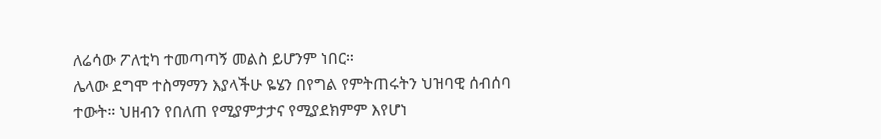ለሬሳው ፖለቲካ ተመጣጣኝ መልስ ይሆንም ነበር።
ሌላው ደግሞ ተስማማን እያላችሁ ዬሄን በየግል የምትጠሩትን ህዝባዊ ሰብሰባ ተውት። ህዘብን የበለጠ የሚያምታታና የሚያደክምም እየሆነ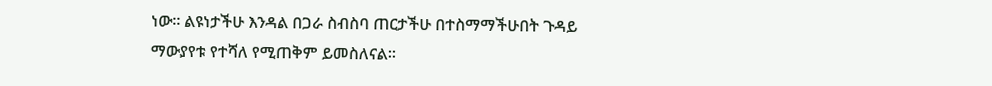ነው። ልዩነታችሁ እንዳል በጋራ ስብስባ ጠርታችሁ በተስማማችሁበት ጉዳይ ማውያየቱ የተሻለ የሚጠቅም ይመስለናል።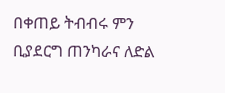በቀጠይ ትብብሩ ምን ቢያደርግ ጠንካራና ለድል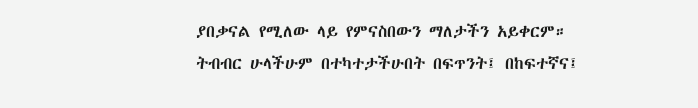ያበቃናል የሚለው ላይ የምናስበውን ማለታችን አይቀርም።
ትብብር ሁላችሁም በተካተታችሁበት በፍጥንት፤ በከፍተኛና፤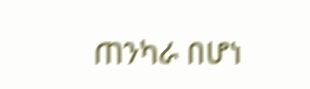ጠንካራ በሆነ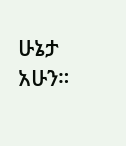ሁኔታ አሁን።